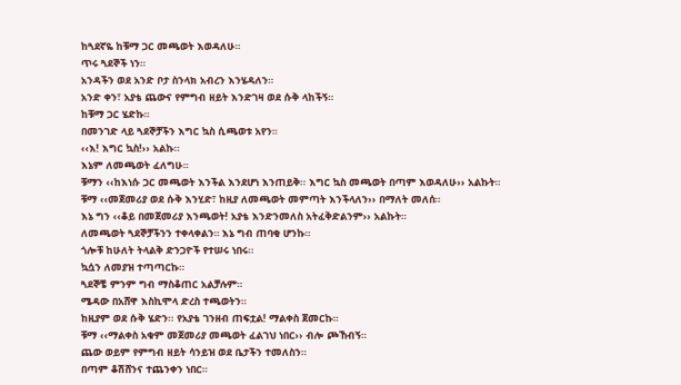ከጓደኛዬ ከቹማ ጋር መጫወት እወዳለሁ።
ጥሩ ጓደኞች ነን።
አንዳችን ወደ አንድ ቦታ ስንላክ አብረን እንሄዳለን።
አንድ ቀን፣ አያቴ ጨውና የምግብ ዘይት እንድገዛ ወደ ሱቅ ላከችኝ።
ከቹማ ጋር ሄድኩ።
በመንገድ ላይ ጓደኞቻችን እግር ኳስ ሲጫወቱ አየን።
‹‹እ! እግር ኳስ!›› አልኩ፡፡
እኔም ለመጫወት ፈለግሁ።
ቹማን ‹‹ከእነሱ ጋር መጫወት እንችል እንደሆነ እንጠይቅ፡፡ እግር ኳስ መጫወት በጣም እወዳለሁ›› አልኩት።
ቹማ ‹‹መጀመሪያ ወደ ሱቅ እንሂድ፣ ከዚያ ለመጫወት መምጣት እንችላለን›› በማለት መለሰ።
እኔ ግን ‹‹ቆይ በመጀመሪያ እንጫወት! አያቴ እንድንመለስ አትፈቅድልንም›› አልኩት።
ለመጫወት ጓደኞቻችንን ተቀላቀልን። እኔ ግብ ጠባቂ ሆንኩ።
ጎሎቹ ከሁለት ትላልቅ ድንጋዮች የተሠሩ ነበሩ፡፡
ኳሷን ለመያዝ ተጣጣርኩ።
ጓደኞቼ ምንም ግብ ማስቆጠር አልቻሉም።
ሜዳው በአሸዋ እስኪሞላ ድረስ ተጫወትን።
ከዚያም ወደ ሱቅ ሄድን፡፡ የአያቴ ገንዘብ ጠፍቷል! ማልቀስ ጀመርኩ።
ቹማ ‹‹ማልቀስ አቁም መጀመሪያ መጫወት ፈልገህ ነበር›› ብሎ ጮኸብኝ።
ጨው ወይም የምግብ ዘይት ሳንይዝ ወደ ቤታችን ተመለስን።
በጣም ቆሽሸንና ተጨንቀን ነበር።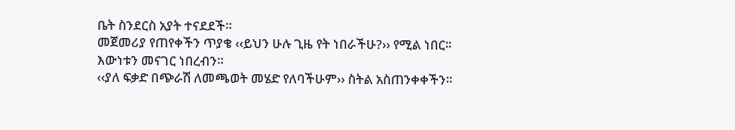ቤት ስንደርስ አያት ተናደደች።
መጀመሪያ የጠየቀችን ጥያቄ ‹‹ይህን ሁሉ ጊዜ የት ነበራችሁ?›› የሚል ነበር፡፡
እውነቱን መናገር ነበረብን።
‹‹ያለ ፍቃድ በጭራሽ ለመጫወት መሄድ የለባችሁም›› ስትል አስጠንቀቀችን።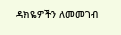ዳክዬዎችን ለመመገብ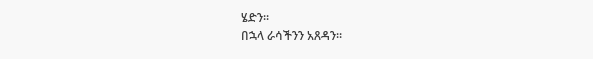ሄድን፡፡
በኋላ ራሳችንን አጸዳን።